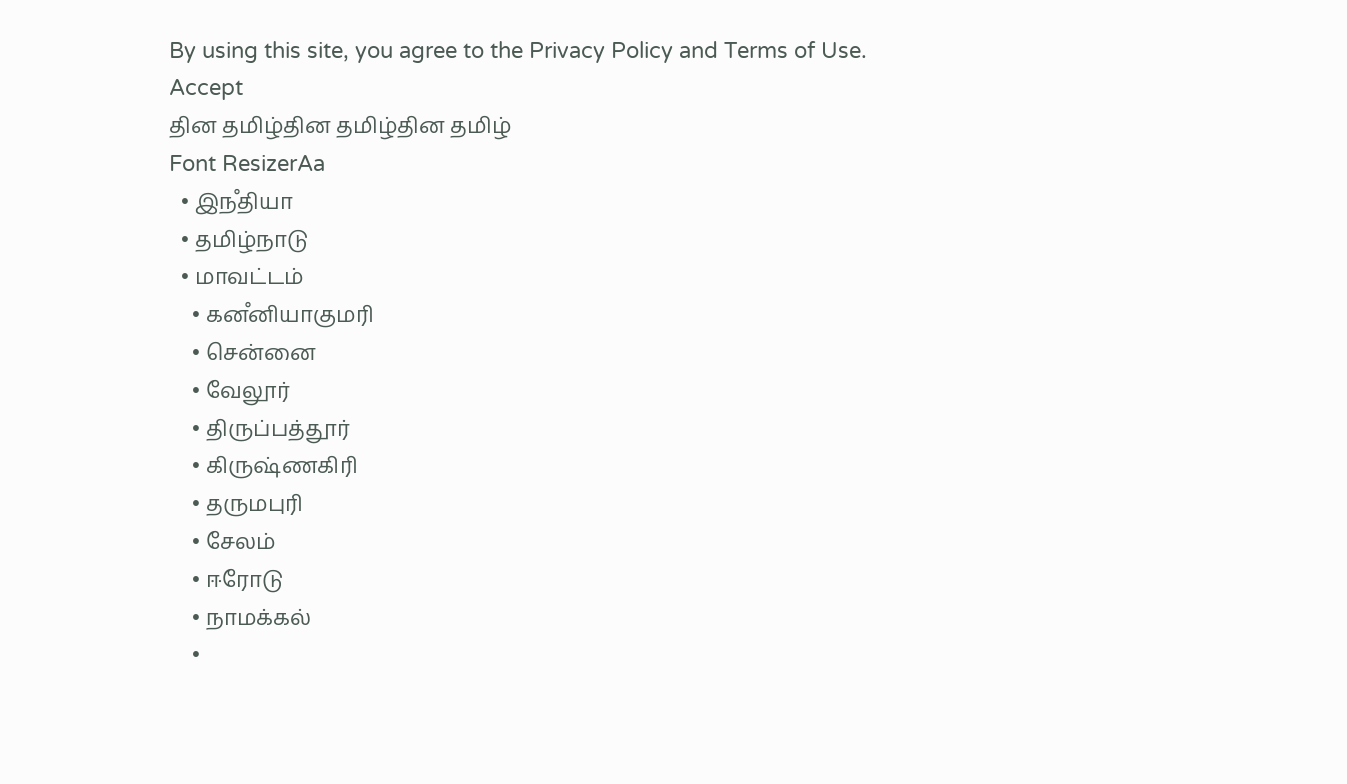By using this site, you agree to the Privacy Policy and Terms of Use.
Accept
தின தமிழ்தின தமிழ்தின தமிழ்
Font ResizerAa
  • இநஂதியா
  • தமிழ்நாடு
  • மாவட்டம்
    • கனஂனியாகுமரி
    • சென்னை
    • வேலூர்
    • திருப்பத்தூர்
    • கிருஷ்ணகிரி
    • தருமபுரி
    • சேலம்
    • ஈரோடு
    • நாமக்கல்
    •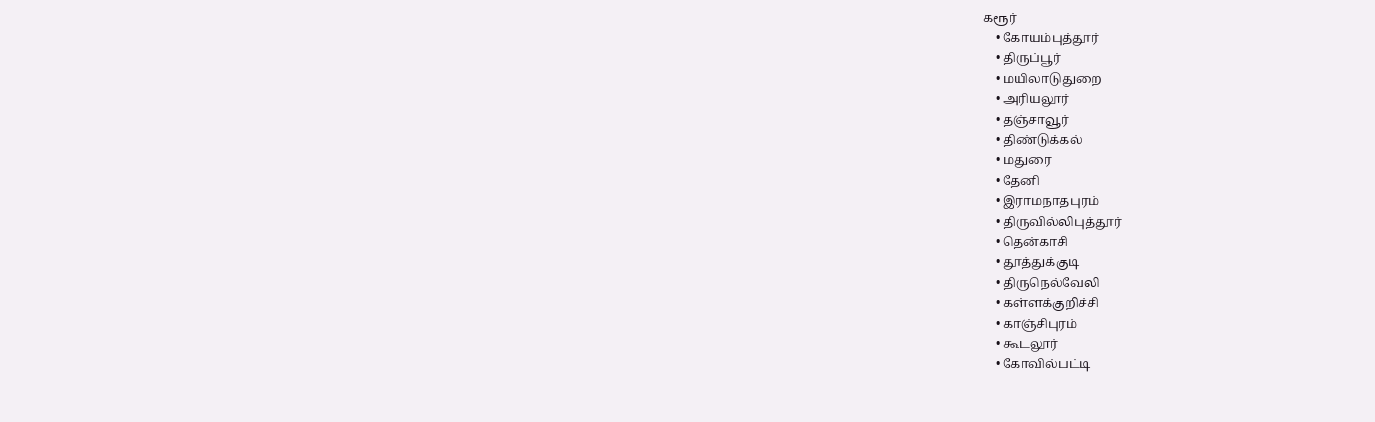கரூர்
    • கோயம்புத்தூர்
    • திருப்பூர்
    • மயிலாடுதுறை
    • அரியலூர்
    • தஞ்சாவூர்
    • திண்டுக்கல்
    • மதுரை
    • தேனி
    • இராமநாதபுரம்
    • திருவில்லிபுத்தூர்
    • தென்காசி
    • தூத்துக்குடி
    • திருநெல்வேலி
    • கள்ளக்குறிச்சி
    • காஞ்சிபுரம்
    • கூடலூர்
    • கோவில்பட்டி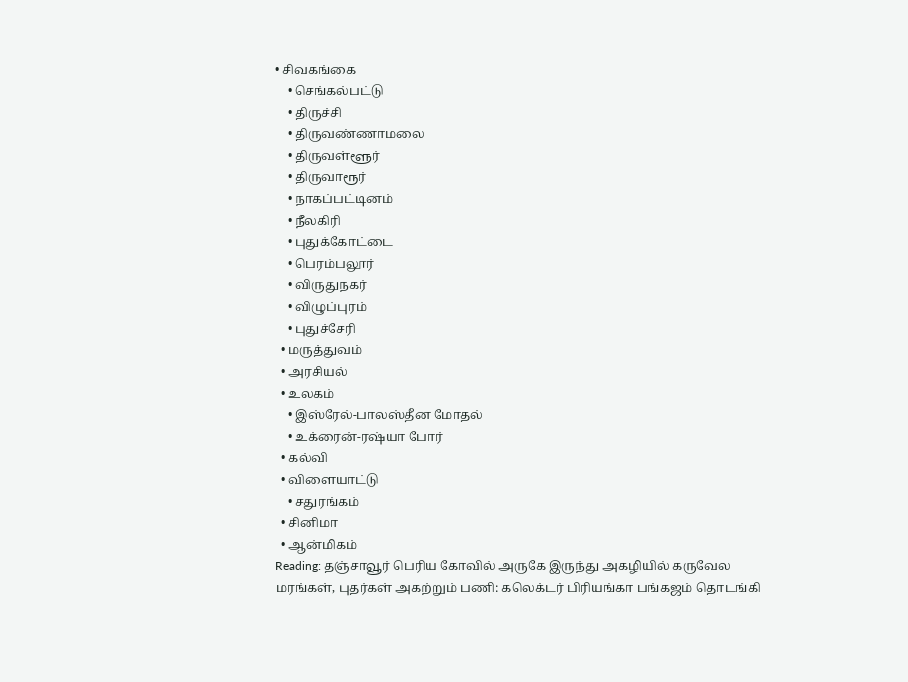• சிவகங்கை
    • செங்கல்பட்டு
    • திருச்சி
    • திருவண்ணாமலை
    • திருவள்ளூர்
    • திருவாரூர்
    • நாகப்பட்டினம்
    • நீலகிரி
    • புதுக்கோட்டை
    • பெரம்பலூர்
    • விருதுநகர்
    • விழுப்புரம்
    • புதுச்சேரி
  • மருத்துவம்
  • அரசியல்
  • உலகம்
    • இஸ்ரேல்-பாலஸ்தீன மோதல்
    • உக்ரைன்-ரஷ்யா போர்
  • கல்வி
  • விளையாட்டு
    • சதுரங்கம்
  • சினிமா
  • ஆன்மிகம்
Reading: தஞ்சாவூர் பெரிய கோவில் அருகே இருந்து அகழியில் கருவேல மரங்கள், புதர்கள் அகற்றும் பணி: கலெக்டர் பிரியங்கா பங்கஜம் தொடங்கி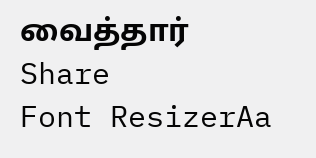வைத்தார்
Share
Font ResizerAa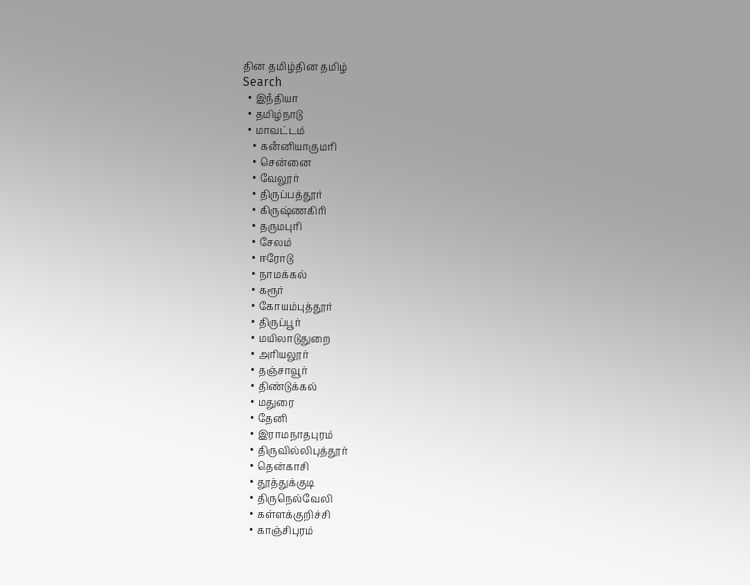தின தமிழ்தின தமிழ்
Search
  • இநஂதியா
  • தமிழ்நாடு
  • மாவட்டம்
    • கனஂனியாகுமரி
    • சென்னை
    • வேலூர்
    • திருப்பத்தூர்
    • கிருஷ்ணகிரி
    • தருமபுரி
    • சேலம்
    • ஈரோடு
    • நாமக்கல்
    • கரூர்
    • கோயம்புத்தூர்
    • திருப்பூர்
    • மயிலாடுதுறை
    • அரியலூர்
    • தஞ்சாவூர்
    • திண்டுக்கல்
    • மதுரை
    • தேனி
    • இராமநாதபுரம்
    • திருவில்லிபுத்தூர்
    • தென்காசி
    • தூத்துக்குடி
    • திருநெல்வேலி
    • கள்ளக்குறிச்சி
    • காஞ்சிபுரம்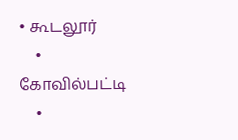• கூடலூர்
    • கோவில்பட்டி
    •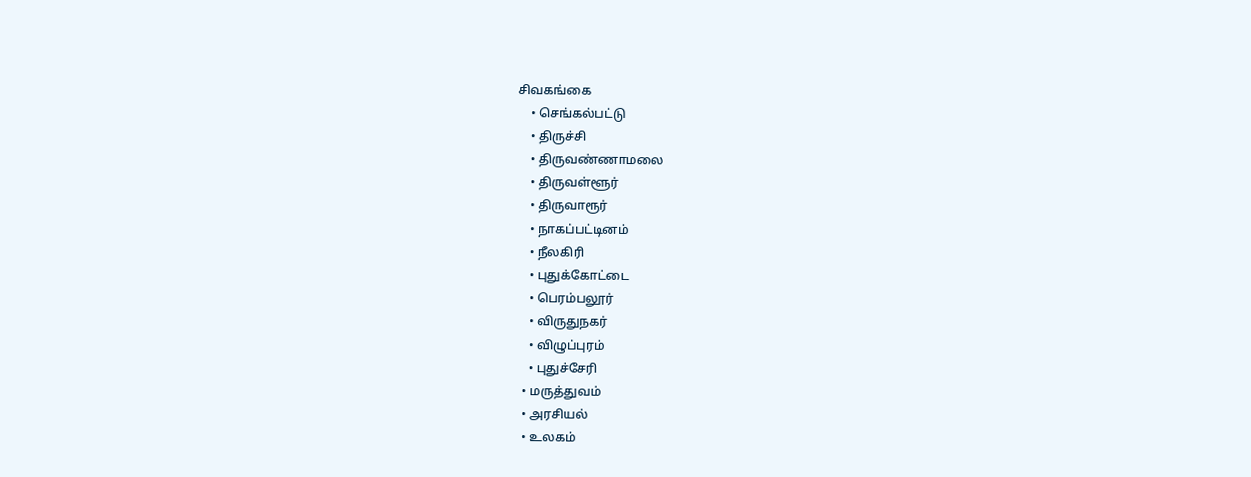சிவகங்கை
    • செங்கல்பட்டு
    • திருச்சி
    • திருவண்ணாமலை
    • திருவள்ளூர்
    • திருவாரூர்
    • நாகப்பட்டினம்
    • நீலகிரி
    • புதுக்கோட்டை
    • பெரம்பலூர்
    • விருதுநகர்
    • விழுப்புரம்
    • புதுச்சேரி
  • மருத்துவம்
  • அரசியல்
  • உலகம்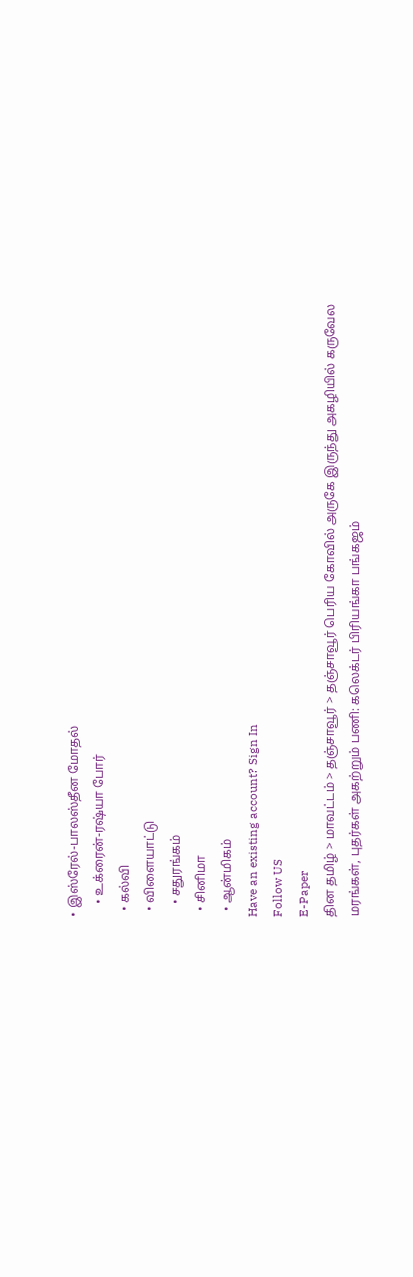• இஸ்ரேல்-பாலஸ்தீன மோதல்
    • உக்ரைன்-ரஷ்யா போர்
  • கல்வி
  • விளையாட்டு
    • சதுரங்கம்
  • சினிமா
  • ஆன்மிகம்
Have an existing account? Sign In
Follow US
E-Paper
தின தமிழ் > மாவட்டம் > தஞ்சாவூர் > தஞ்சாவூர் பெரிய கோவில் அருகே இருந்து அகழியில் கருவேல மரங்கள், புதர்கள் அகற்றும் பணி: கலெக்டர் பிரியங்கா பங்கஜம்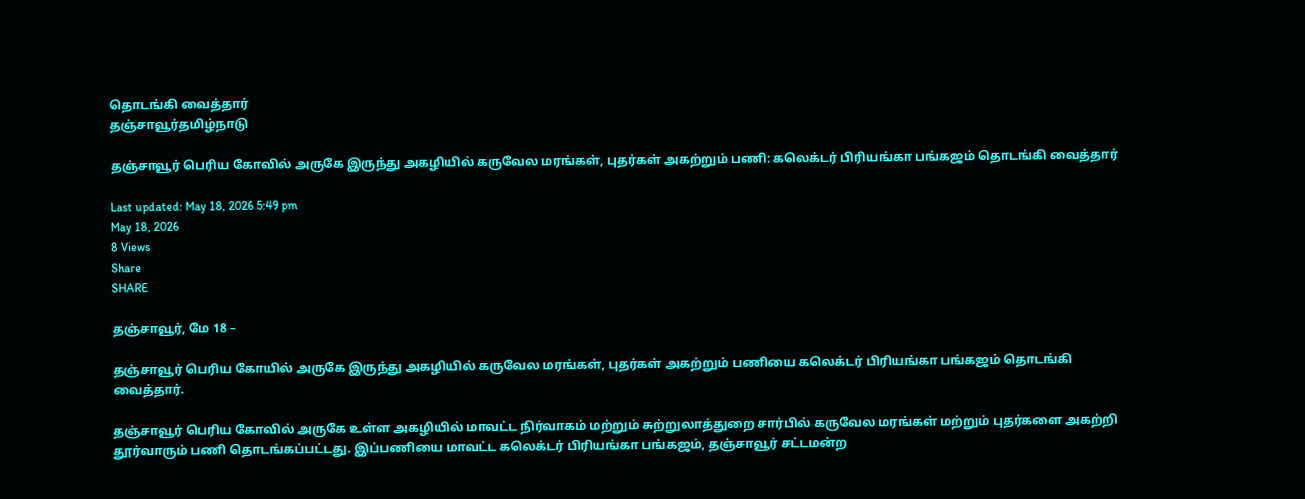தொடங்கி வைத்தார்
தஞ்சாவூர்தமிழ்நாடு

தஞ்சாவூர் பெரிய கோவில் அருகே இருந்து அகழியில் கருவேல மரங்கள், புதர்கள் அகற்றும் பணி: கலெக்டர் பிரியங்கா பங்கஜம் தொடங்கி வைத்தார்

Last updated: May 18, 2026 5:49 pm
May 18, 2026
8 Views
Share
SHARE

தஞ்சாவூர், மே 18 –

தஞ்சாவூர் பெரிய கோயில் அருகே இருந்து அகழியில் கருவேல மரங்கள், புதர்கள் அகற்றும் பணியை கலெக்டர் பிரியங்கா பங்கஜம் தொடங்கி வைத்தார்.

தஞ்சாவூர் பெரிய கோவில் அருகே உள்ள அகழியில் மாவட்ட நிர்வாகம் மற்றும் சுற்றுலாத்துறை சார்பில் கருவேல மரங்கள் மற்றும் புதர்களை அகற்றி தூர்வாரும் பணி தொடங்கப்பட்டது. இப்பணியை மாவட்ட கலெக்டர் பிரியங்கா பங்கஜம், தஞ்சாவூர் சட்டமன்ற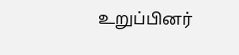உறுப்பினர்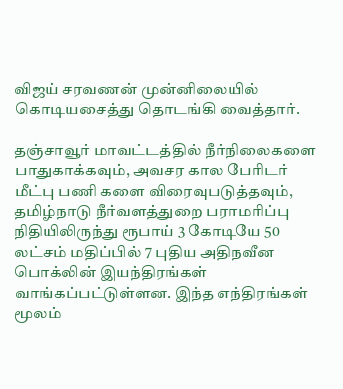விஜய் சரவணன் முன்னிலையில் கொடியசைத்து தொடங்கி வைத்தார்.

தஞ்சாவூர் மாவட்டத்தில் நீர்நிலைகளை பாதுகாக்கவும், அவசர கால பேரிடர் மீட்பு பணி களை விரைவுபடுத்தவும், தமிழ்நாடு நீர்வளத்துறை பராமரிப்பு நிதியிலிருந்து ரூபாய் 3 கோடியே 50 லட்சம் மதிப்பில் 7 புதிய அதிநவீன பொக்லின் இயந்திரங்கள் வாங்கப்பட்டுள்ளன. இந்த எந்திரங்கள் மூலம்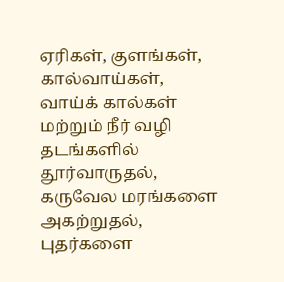ஏரிகள், குளங்கள், கால்வாய்கள், வாய்க் கால்கள் மற்றும் நீர் வழி தடங்களில் தூர்வாருதல், கருவேல மரங்களை அகற்றுதல், புதர்களை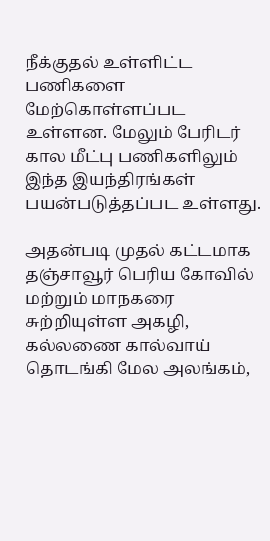நீக்குதல் உள்ளிட்ட பணிகளை மேற்கொள்ளப்பட உள்ளன. மேலும் பேரிடர் கால மீட்பு பணிகளிலும் இந்த இயந்திரங்கள் பயன்படுத்தப்பட உள்ளது.

அதன்படி முதல் கட்டமாக தஞ்சாவூர் பெரிய கோவில் மற்றும் மாநகரை சுற்றியுள்ள அகழி, கல்லணை கால்வாய் தொடங்கி மேல அலங்கம்,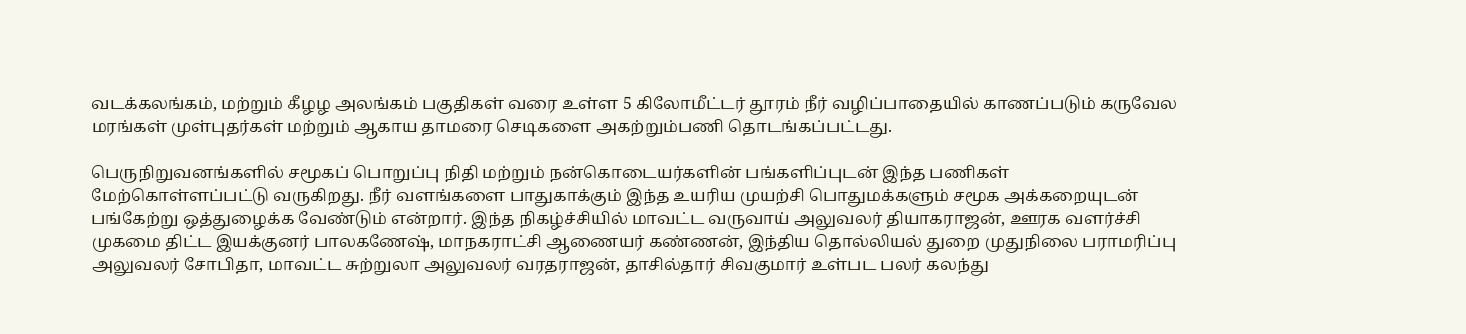வடக்கலங்கம், மற்றும் கீழழ அலங்கம் பகுதிகள் வரை உள்ள 5 கிலோமீட்டர் தூரம் நீர் வழிப்பாதையில் காணப்படும் கருவேல மரங்கள் முள்புதர்கள் மற்றும் ஆகாய தாமரை செடிகளை அகற்றும்பணி தொடங்கப்பட்டது.

பெருநிறுவனங்களில் சமூகப் பொறுப்பு நிதி மற்றும் நன்கொடையர்களின் பங்களிப்புடன் இந்த பணிகள் மேற்கொள்ளப்பட்டு வருகிறது. நீர் வளங்களை பாதுகாக்கும் இந்த உயரிய முயற்சி பொதுமக்களும் சமூக அக்கறையுடன் பங்கேற்று ஒத்துழைக்க வேண்டும் என்றார். இந்த நிகழ்ச்சியில் மாவட்ட வருவாய் அலுவலர் தியாகராஜன், ஊரக வளர்ச்சி முகமை திட்ட இயக்குனர் பாலகணேஷ், மாநகராட்சி ஆணையர் கண்ணன், இந்திய தொல்லியல் துறை முதுநிலை பராமரிப்பு அலுவலர் சோபிதா, மாவட்ட சுற்றுலா அலுவலர் வரதராஜன், தாசில்தார் சிவகுமார் உள்பட பலர் கலந்து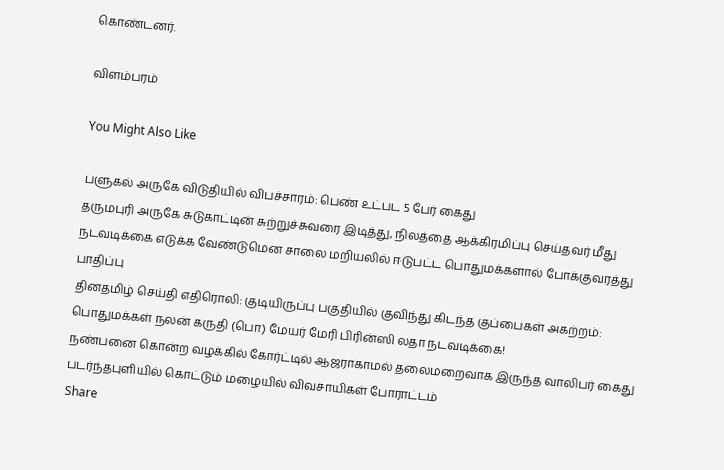கொண்டனர்.

விளம்பரம்

You Might Also Like

பளுகல் அருகே விடுதியில் விபச்சாரம்: பெண் உட்பட 5 பேர் கைது
தருமபுரி அருகே சுடுகாட்டின் சுற்றுச்சுவரை இடித்து, நிலத்தை ஆக்கிரமிப்பு செய்தவர் மீது நடவடிக்கை எடுக்க வேண்டுமென சாலை மறியலில் ஈடுபட்ட பொதுமக்களால் போக்குவரத்து பாதிப்பு
தினதமிழ் செய்தி எதிரொலி: குடியிருப்பு பகுதியில் குவிந்து கிடந்த குப்பைகள் அகற்றம்: பொதுமக்கள் நலன் கருதி (பொ) மேயர் மேரி பிரின்ஸி லதா நடவடிக்கை!
நண்பனை கொன்ற வழக்கில் கோர்ட்டில் ஆஜராகாமல் தலைமறைவாக இருந்த வாலிபர் கைது
படர்ந்தபுளியில் கொட்டும் மழையில் விவசாயிகள் போராட்டம்
Share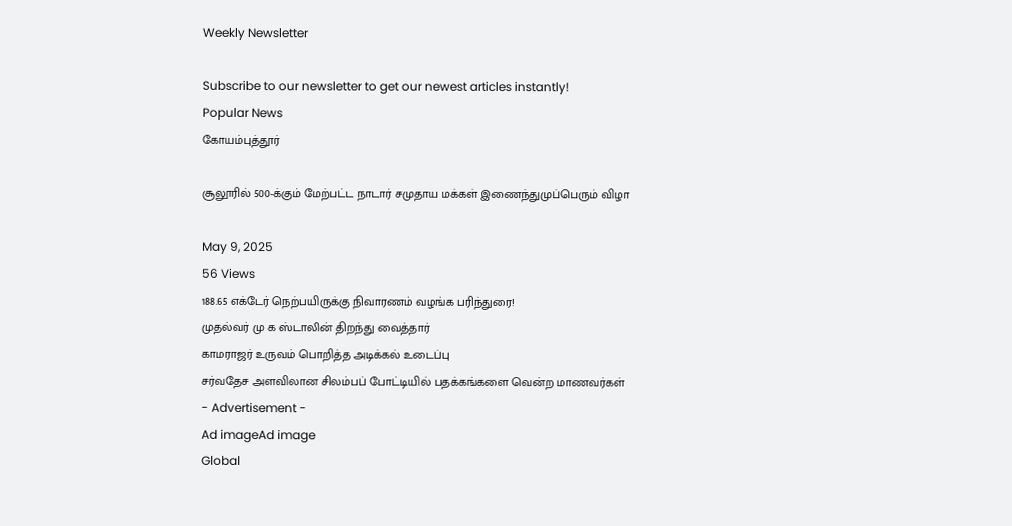Weekly Newsletter

Subscribe to our newsletter to get our newest articles instantly!
Popular News
கோயம்புத்தூர்

சூலூரில் 500-க்கும் மேற்பட்ட நாடார் சமுதாய மக்கள் இணைந்துமுப்பெரும் விழா

May 9, 2025
56 Views
188.65 எக்டேர் நெற்பயிருக்கு நிவாரணம் வழங்க பரிந்துரை!
முதல்வர் மு க ஸ்டாலின் திறந்து வைத்தார்
காமராஜர் உருவம் பொறித்த அடிக்கல் உடைப்பு
சர்வதேச அளவிலான சிலம்பப் போட்டியில் பதக்கங்களை வென்ற மாணவர்கள்
- Advertisement -
Ad imageAd image
Global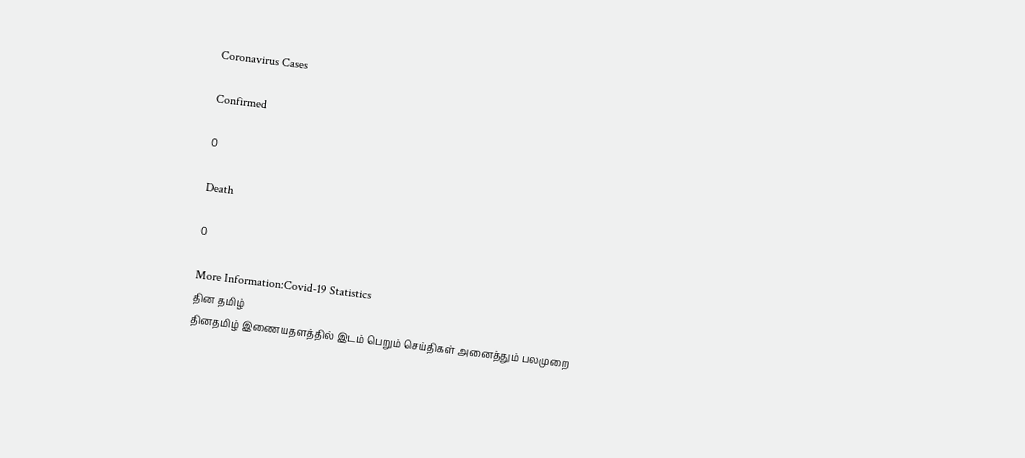Coronavirus Cases

Confirmed

0

Death

0

More Information:Covid-19 Statistics
தின தமிழ்
தினதமிழ் இணையதளத்தில் இடம் பெறும் செய்திகள் அனைத்தும் பலமுறை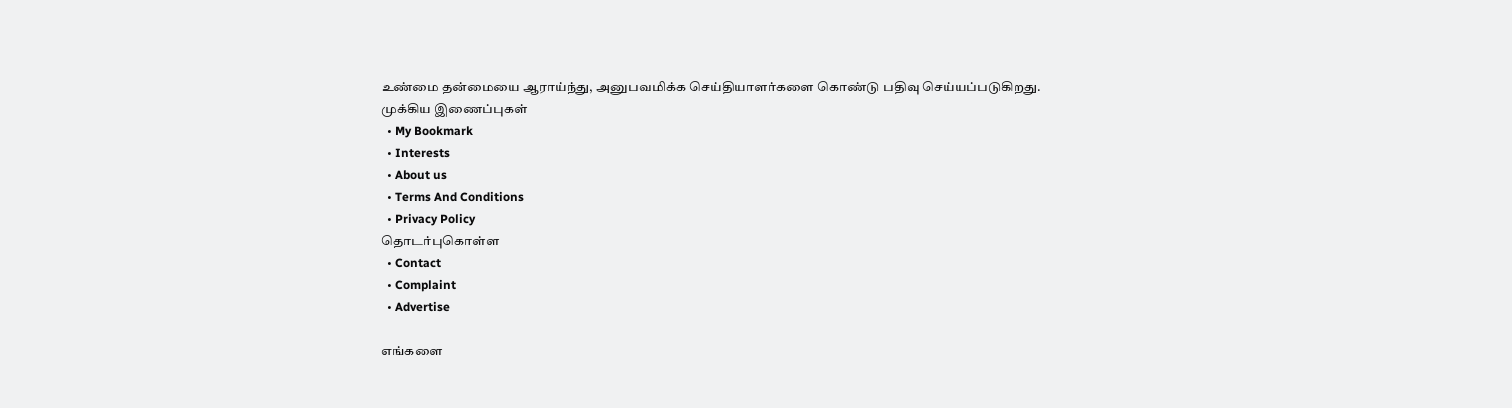உண்மை தன்மையை ஆராய்ந்து, அனுபவமிக்க செய்தியாளர்களை கொண்டு பதிவு செய்யப்படுகிறது.
முக்கிய இணைப்புகள்
  • My Bookmark
  • Interests
  • About us
  • Terms And Conditions
  • Privacy Policy
தொடர்புகொள்ள
  • Contact
  • Complaint
  • Advertise

எங்களை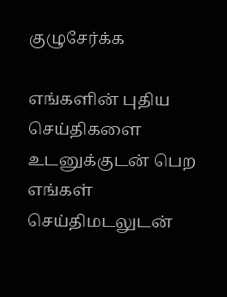குழுசேர்க்க

எங்களின் புதிய செய்திகளை உடனுக்குடன் பெற எங்கள் செய்திமடலுடன்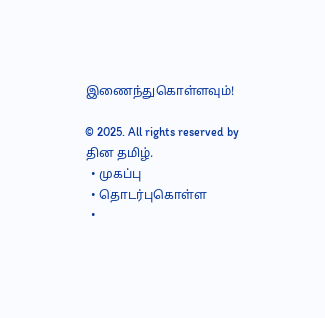இணைந்துகொள்ளவும்!

© 2025. All rights reserved by தின தமிழ்.
  • முகப்பு
  • தொடர்புகொள்ள
  •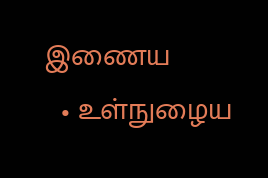இணைய
  • உள்நுழைய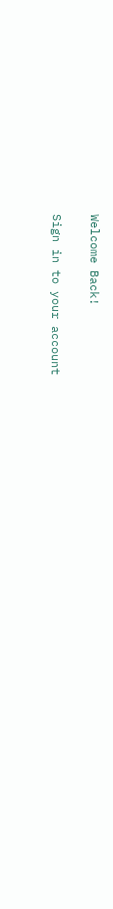Welcome Back!

Sign in to your account